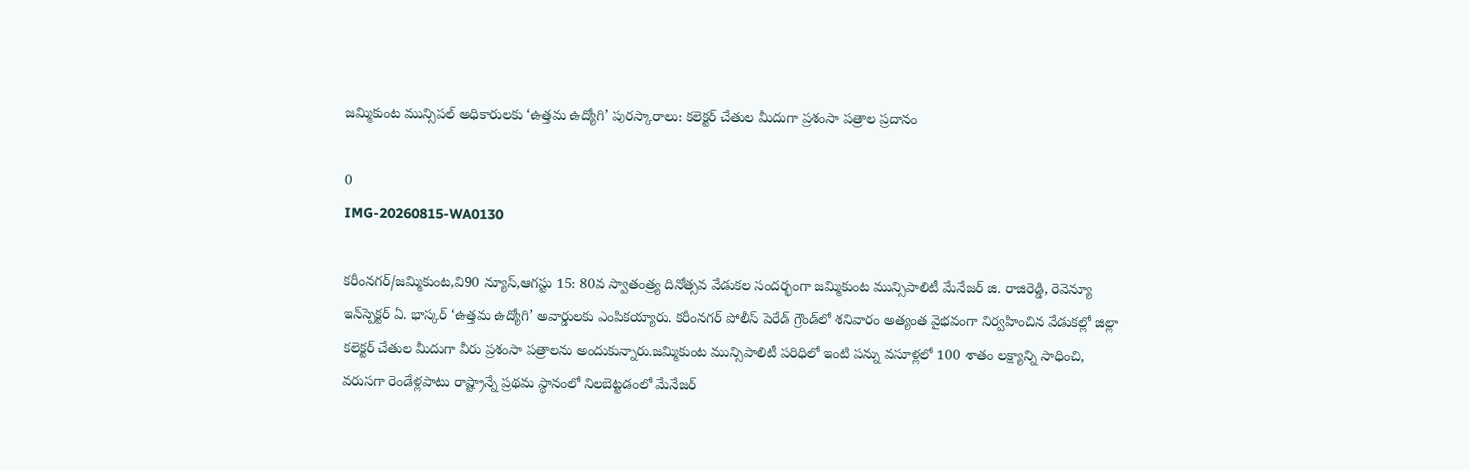జమ్మికుంట మున్సిపల్ అధికారులకు ‘ఉత్తమ ఉద్యోగి’ పురస్కారాలు: కలెక్టర్ చేతుల మీదుగా ప్రశంసా పత్రాల ప్రదానం

0
IMG-20260815-WA0130

కరీంనగర్/జమ్మికుంట,వి90 న్యూస్,ఆగస్టు 15: 80వ స్వాతంత్ర్య దినోత్సవ వేడుకల సందర్భంగా జమ్మికుంట మున్సిపాలిటీ మేనేజర్ జి. రాజిరెడ్డి, రెవెన్యూ ఇన్‌స్పెక్టర్ ఏ. భాస్కర్ ‘ఉత్తమ ఉద్యోగి’ అవార్డులకు ఎంపికయ్యారు. కరీంనగర్ పోలీస్ పెరేడ్ గ్రౌండ్‌లో శనివారం అత్యంత వైభవంగా నిర్వహించిన వేడుకల్లో జిల్లా కలెక్టర్ చేతుల మీదుగా వీరు ప్రశంసా పత్రాలను అందుకున్నారు.జమ్మికుంట మున్సిపాలిటీ పరిధిలో ఇంటి పన్ను వసూళ్లలో 100 శాతం లక్ష్యాన్ని సాధించి, వరుసగా రెండేళ్లపాటు రాష్ట్రాన్నే ప్రథమ స్థానంలో నిలబెట్టడంలో మేనేజర్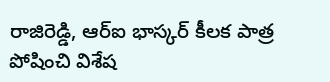రాజిరెడ్డి, ఆర్‌ఐ భాస్కర్ కీలక పాత్ర పోషించి విశేష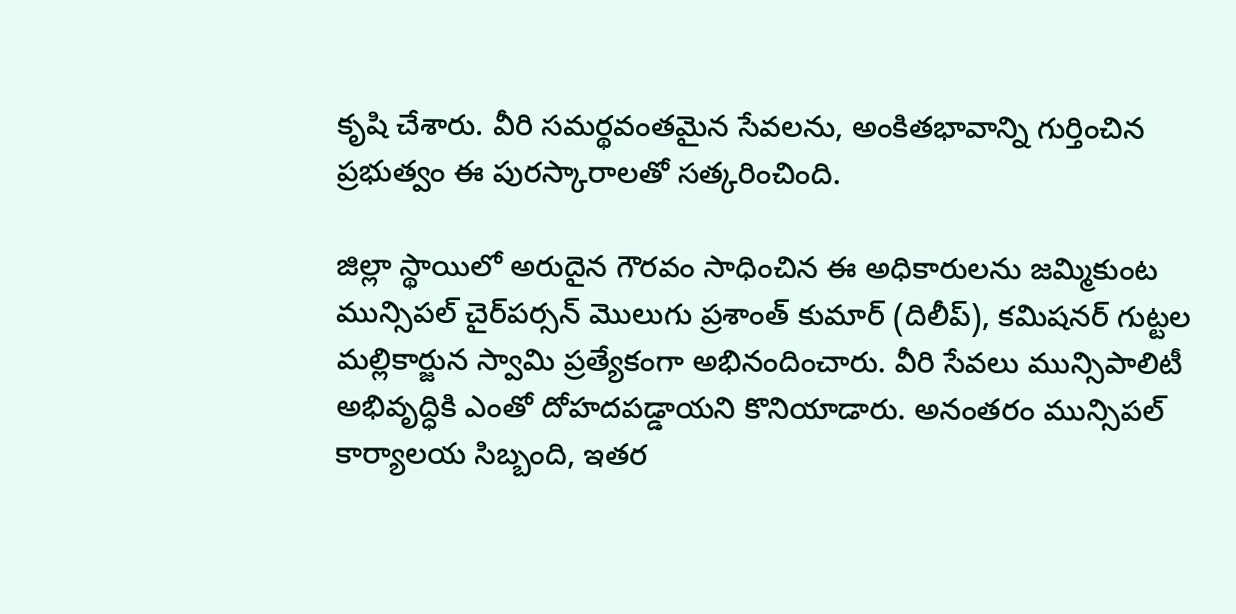కృషి చేశారు. వీరి సమర్థవంతమైన సేవలను, అంకితభావాన్ని గుర్తించిన ప్రభుత్వం ఈ పురస్కారాలతో సత్కరించింది.

జిల్లా స్థాయిలో అరుదైన గౌరవం సాధించిన ఈ అధికారులను జమ్మికుంట మున్సిపల్ చైర్‌పర్సన్ మొలుగు ప్రశాంత్ కుమార్ (దిలీప్), కమిషనర్ గుట్టల మల్లికార్జున స్వామి ప్రత్యేకంగా అభినందించారు. వీరి సేవలు మున్సిపాలిటీ అభివృద్ధికి ఎంతో దోహదపడ్డాయని కొనియాడారు. అనంతరం మున్సిపల్ కార్యాలయ సిబ్బంది, ఇతర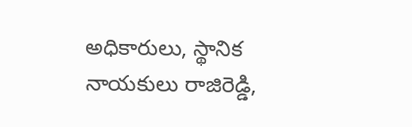అధికారులు, స్థానిక నాయకులు రాజిరెడ్డి,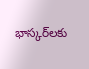భాస్కర్‌లకు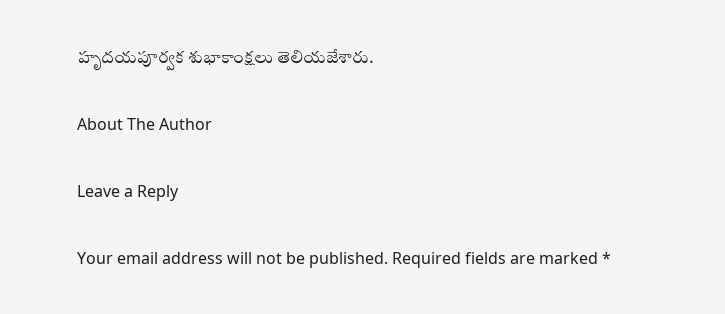హృదయపూర్వక శుభాకాంక్షలు తెలియజేశారు.

About The Author

Leave a Reply

Your email address will not be published. Required fields are marked *